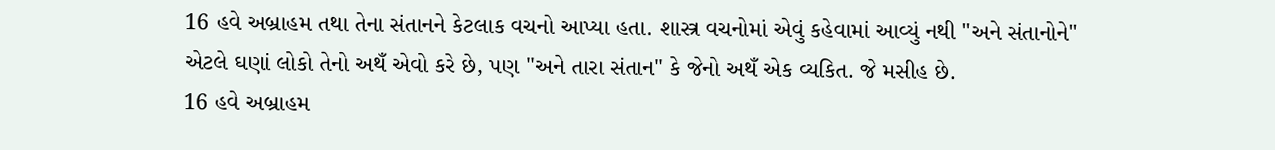16 હવે અબ્રાહમ તથા તેના સંતાનને કેટલાક વચનો આપ્યા હતા. શાસ્ત્ર વચનોમાં એવું કહેવામાં આવ્યું નથી "અને સંતાનોને" એટલે ઘણાં લોકો તેનો અથઁ એવો કરે છે, પણ "અને તારા સંતાન" કે જેનો અથઁ એક વ્યકિત. જે મસીહ છે.
16 હવે અબ્રાહમ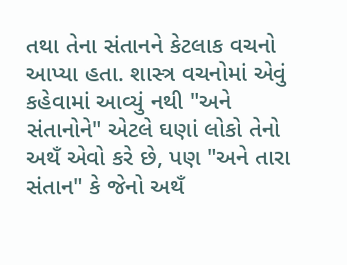તથા તેના સંતાનને કેટલાક વચનો આપ્યા હતા. શાસ્ત્ર વચનોમાં એવું કહેવામાં આવ્યું નથી "અને સંતાનોને" એટલે ઘણાં લોકો તેનો અથઁ એવો કરે છે, પણ "અને તારા સંતાન" કે જેનો અથઁ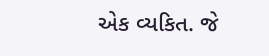એક વ્યકિત. જે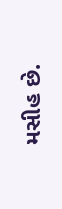મસીહ છે.